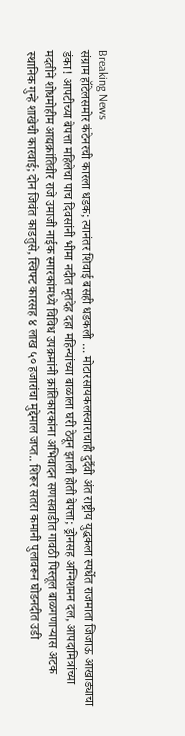Breaking News
संग्राम हॉटेलसमोर कंटेनरची कारला धडक; त्यानंतर शिवाई बसही धडकली … मोटारसायकलस्वाराचाही दुर्दैवी अंत राष्ट्रीय युद्धकला स्पर्धेत राजमाता जिजाऊ आखाड्याचा डंका! आपटीच्या बेपत्ता महिलेचा पाच दिवसांनी भीमा नदीत मृतदेह दहा महिन्यांच्या बाळाला घरी ठेवून झाली होती बेपत्ता; ड्रोनसह अग्निशमन दल, आपदामित्रांच्या मदतीने शोधमोहीम आद्यक्रांतिवीर राजे उमाजी नाईक स्मारकांमध्ये विविध उपक्रमांनी क्रांतिकारकांना अभिवादन सणसवाडीत गावठी पिस्तूल बाळगणाऱ्यास अटक स्थानिक गुन्हे शाखेची कारवाई; दोन जिवंत काडतुसे, स्विफ्ट कारसह ४ लाख ५० हजारांचा मुद्देमाल जप्त.. शिरूर सतरा कमानी पुलावरून घोडनदीत उडी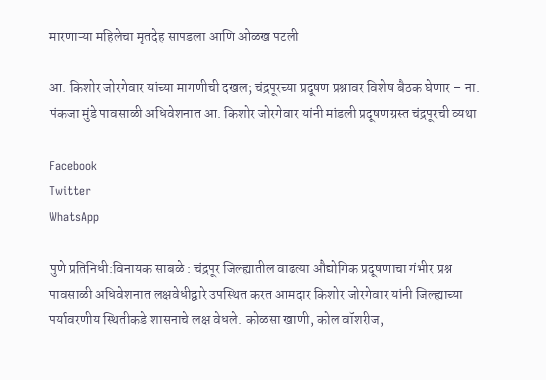मारणाऱ्या महिलेचा मृतदेह सापडला आणि ओळख पटली

आ. किशोर जोरगेवार यांच्या मागणीची दखल; चंद्रपूरच्या प्रदूषण प्रश्नावर विशेष बैठक घेणार – ना. पंकजा मुंडे पावसाळी अधिवेशनात आ. किशोर जोरगेवार यांनी मांडली प्रदूषणग्रस्त चंद्रपूरची व्यथा

Facebook
Twitter
WhatsApp

पुणे प्रतिनिधी:विनायक साबळे : चंद्रपूर जिल्ह्यातील वाढत्या औद्योगिक प्रदूषणाचा गंभीर प्रश्न पावसाळी अधिवेशनात लक्षवेधीद्वारे उपस्थित करत आमदार किशोर जोरगेवार यांनी जिल्ह्याच्या पर्यावरणीय स्थितीकडे शासनाचे लक्ष वेधले. कोळसा खाणी, कोल वॉशरीज,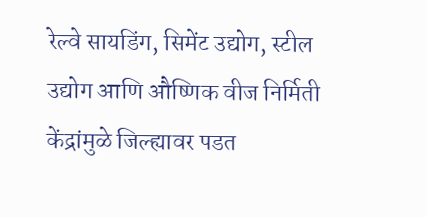रेल्वे सायडिंग, सिमेंट उद्योग, स्टील उद्योग आणि औष्णिक वीज निर्मिती केंद्रांमुळे जिल्ह्यावर पडत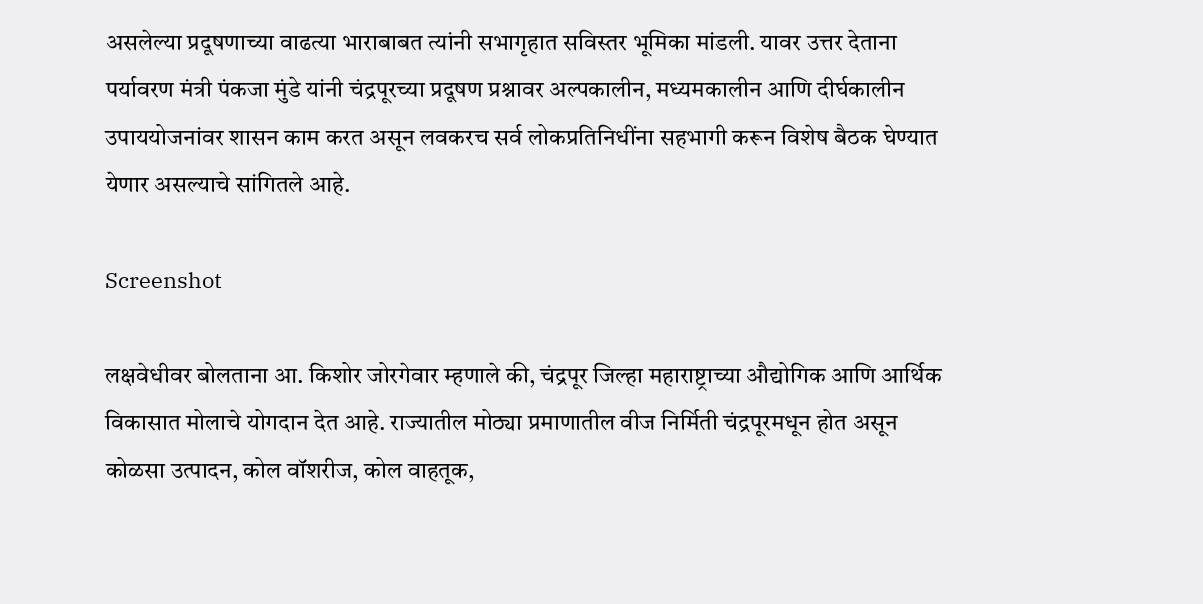असलेल्या प्रदूषणाच्या वाढत्या भाराबाबत त्यांनी सभागृहात सविस्तर भूमिका मांडली. यावर उत्तर देताना पर्यावरण मंत्री पंकजा मुंडे यांनी चंद्रपूरच्या प्रदूषण प्रश्नावर अल्पकालीन, मध्यमकालीन आणि दीर्घकालीन उपाययोजनांवर शासन काम करत असून लवकरच सर्व लोकप्रतिनिधींना सहभागी करून विशेष बैठक घेण्यात येणार असल्याचे सांगितले आहे.

Screenshot

लक्षवेधीवर बोलताना आ. किशोर जोरगेवार म्हणाले की, चंद्रपूर जिल्हा महाराष्ट्राच्या औद्योगिक आणि आर्थिक विकासात मोलाचे योगदान देत आहे. राज्यातील मोठ्या प्रमाणातील वीज निर्मिती चंद्रपूरमधून होत असून कोळसा उत्पादन, कोल वॉशरीज, कोल वाहतूक,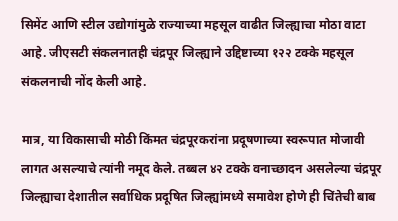सिमेंट आणि स्टील उद्योगांमुळे राज्याच्या महसूल वाढीत जिल्ह्याचा मोठा वाटा आहे. जीएसटी संकलनातही चंद्रपूर जिल्ह्याने उद्दिष्टाच्या १२२ टक्के महसूल संकलनाची नोंद केली आहे.

मात्र, या विकासाची मोठी किंमत चंद्रपूरकरांना प्रदूषणाच्या स्वरूपात मोजावी लागत असल्याचे त्यांनी नमूद केले. तब्बल ४२ टक्के वनाच्छादन असलेल्या चंद्रपूर जिल्ह्याचा देशातील सर्वाधिक प्रदूषित जिल्ह्यांमध्ये समावेश होणे ही चिंतेची बाब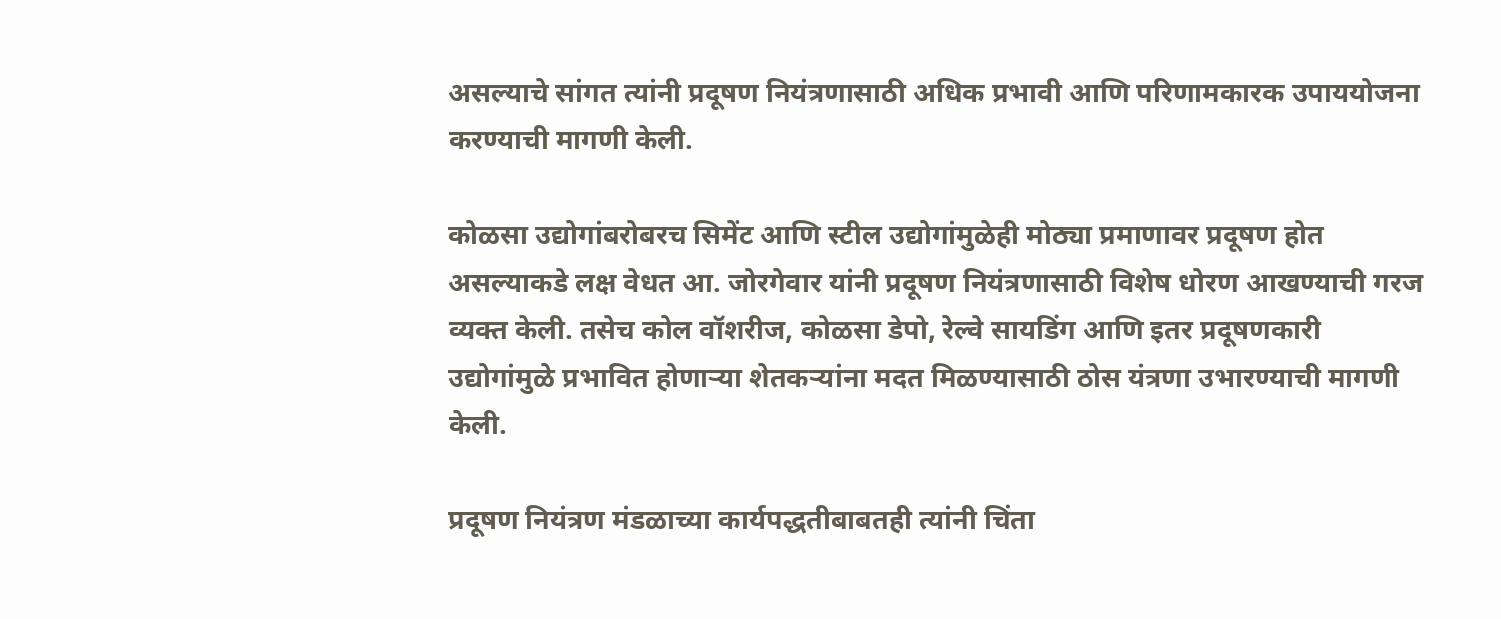असल्याचे सांगत त्यांनी प्रदूषण नियंत्रणासाठी अधिक प्रभावी आणि परिणामकारक उपाययोजना करण्याची मागणी केली.

कोळसा उद्योगांबरोबरच सिमेंट आणि स्टील उद्योगांमुळेही मोठ्या प्रमाणावर प्रदूषण होत असल्याकडे लक्ष वेधत आ. जोरगेवार यांनी प्रदूषण नियंत्रणासाठी विशेष धोरण आखण्याची गरज व्यक्त केली. तसेच कोल वॉशरीज, कोळसा डेपो, रेल्वे सायडिंग आणि इतर प्रदूषणकारी उद्योगांमुळे प्रभावित होणाऱ्या शेतकऱ्यांना मदत मिळण्यासाठी ठोस यंत्रणा उभारण्याची मागणी केली.

प्रदूषण नियंत्रण मंडळाच्या कार्यपद्धतीबाबतही त्यांनी चिंता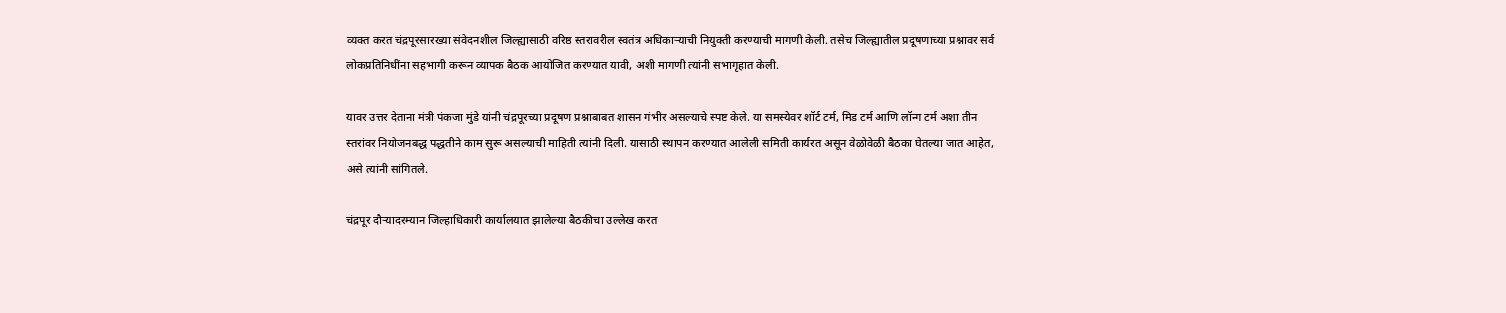व्यक्त करत चंद्रपूरसारख्या संवेदनशील जिल्ह्यासाठी वरिष्ठ स्तरावरील स्वतंत्र अधिकाऱ्याची नियुक्ती करण्याची मागणी केली. तसेच जिल्ह्यातील प्रदूषणाच्या प्रश्नावर सर्व लोकप्रतिनिधींना सहभागी करून व्यापक बैठक आयोजित करण्यात यावी, अशी मागणी त्यांनी सभागृहात केली.

यावर उत्तर देताना मंत्री पंकजा मुंडे यांनी चंद्रपूरच्या प्रदूषण प्रश्नाबाबत शासन गंभीर असल्याचे स्पष्ट केले. या समस्येवर शॉर्ट टर्म, मिड टर्म आणि लॉन्ग टर्म अशा तीन स्तरांवर नियोजनबद्ध पद्धतीने काम सुरू असल्याची माहिती त्यांनी दिली. यासाठी स्थापन करण्यात आलेली समिती कार्यरत असून वेळोवेळी बैठका घेतल्या जात आहेत, असे त्यांनी सांगितले.

चंद्रपूर दौऱ्यादरम्यान जिल्हाधिकारी कार्यालयात झालेल्या बैठकीचा उल्लेख करत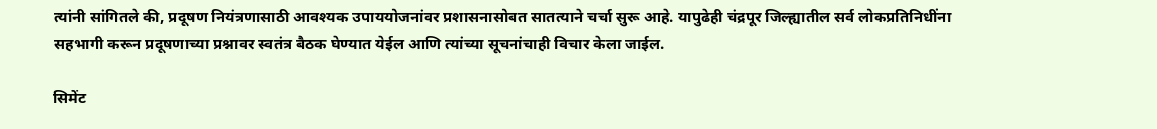त्यांनी सांगितले की, प्रदूषण नियंत्रणासाठी आवश्यक उपाययोजनांवर प्रशासनासोबत सातत्याने चर्चा सुरू आहे. यापुढेही चंद्रपूर जिल्ह्यातील सर्व लोकप्रतिनिधींना सहभागी करून प्रदूषणाच्या प्रश्नावर स्वतंत्र बैठक घेण्यात येईल आणि त्यांच्या सूचनांचाही विचार केला जाईल.

सिमेंट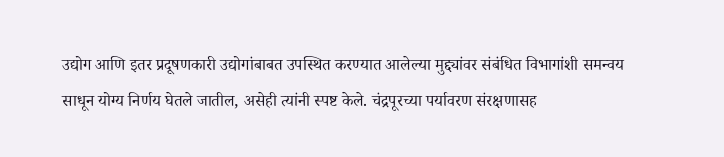उद्योग आणि इतर प्रदूषणकारी उद्योगांबाबत उपस्थित करण्यात आलेल्या मुद्द्यांवर संबंधित विभागांशी समन्वय साधून योग्य निर्णय घेतले जातील, असेही त्यांनी स्पष्ट केले. चंद्रपूरच्या पर्यावरण संरक्षणासह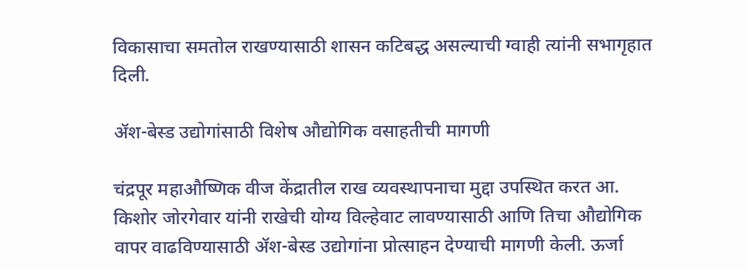विकासाचा समतोल राखण्यासाठी शासन कटिबद्ध असल्याची ग्वाही त्यांनी सभागृहात दिली.

ॲश-बेस्ड उद्योगांसाठी विशेष औद्योगिक वसाहतीची मागणी

चंद्रपूर महाऔष्णिक वीज केंद्रातील राख व्यवस्थापनाचा मुद्दा उपस्थित करत आ. किशोर जोरगेवार यांनी राखेची योग्य विल्हेवाट लावण्यासाठी आणि तिचा औद्योगिक वापर वाढविण्यासाठी ॲश-बेस्ड उद्योगांना प्रोत्साहन देण्याची मागणी केली. ऊर्जा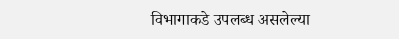विभागाकडे उपलब्ध असलेल्या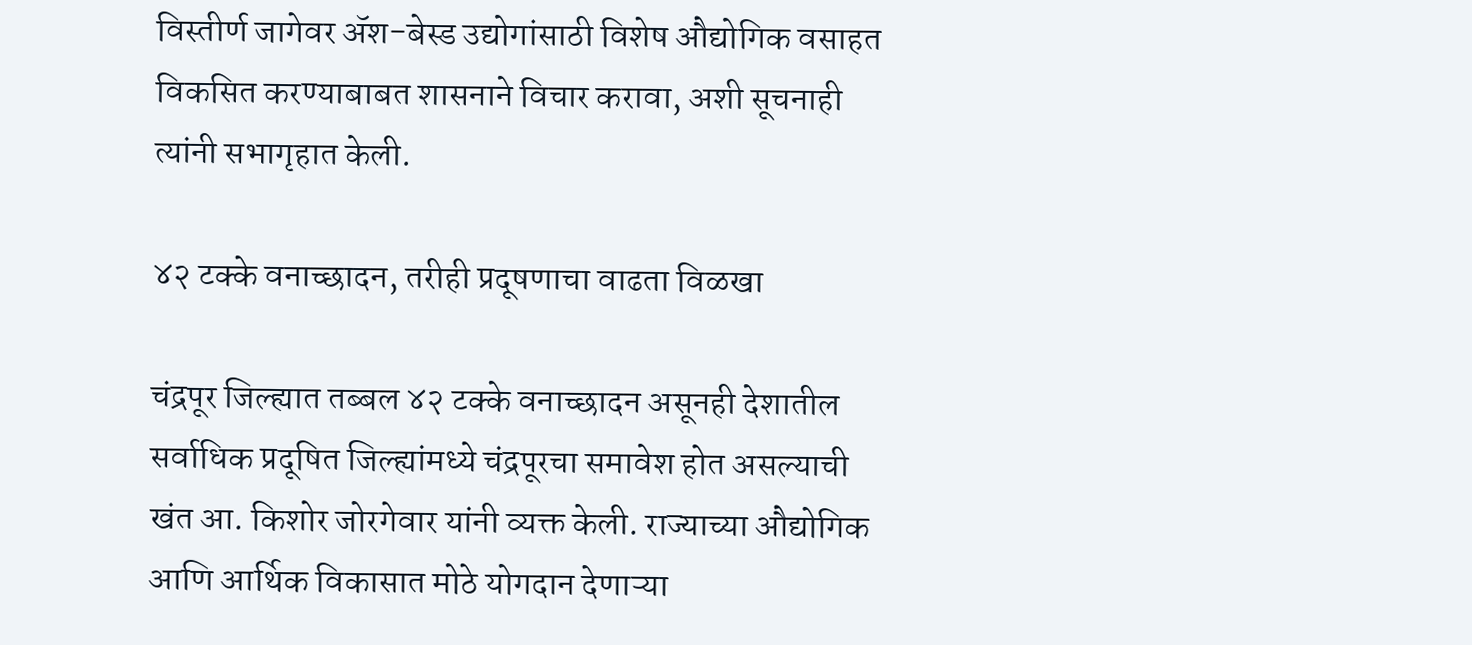विस्तीर्ण जागेवर ॲश-बेस्ड उद्योगांसाठी विशेष औद्योगिक वसाहत विकसित करण्याबाबत शासनाने विचार करावा, अशी सूचनाही त्यांनी सभागृहात केली.

४२ टक्के वनाच्छादन, तरीही प्रदूषणाचा वाढता विळखा

चंद्रपूर जिल्ह्यात तब्बल ४२ टक्के वनाच्छादन असूनही देशातील सर्वाधिक प्रदूषित जिल्ह्यांमध्ये चंद्रपूरचा समावेश होत असल्याची खंत आ. किशोर जोरगेवार यांनी व्यक्त केली. राज्याच्या औद्योगिक आणि आर्थिक विकासात मोठे योगदान देणाऱ्या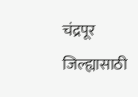चंद्रपूर जिल्ह्यासाठी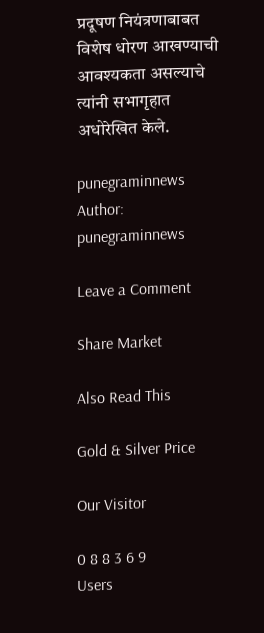प्रदूषण नियंत्रणाबाबत विशेष धोरण आखण्याची आवश्यकता असल्याचे त्यांनी सभागृहात अधोरेखित केले.

punegraminnews
Author: punegraminnews

Leave a Comment

Share Market

Also Read This

Gold & Silver Price

Our Visitor

0 8 8 3 6 9
Users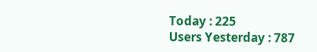Today : 225
Users Yesterday : 787